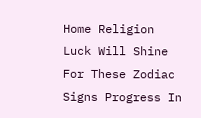Home Religion Luck Will Shine For These Zodiac Signs Progress In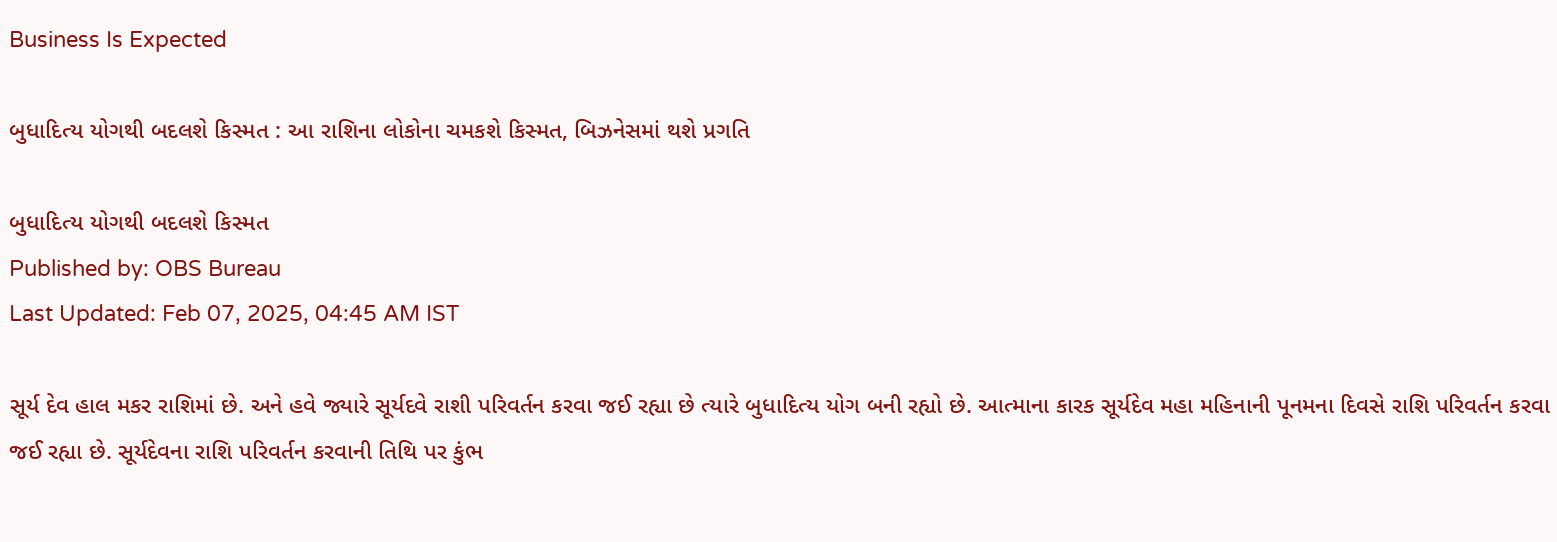Business Is Expected

બુધાદિત્ય યોગથી બદલશે કિસ્મત : આ રાશિના લોકોના ચમકશે કિસ્મત, બિઝનેસમાં થશે પ્રગતિ

બુધાદિત્ય યોગથી બદલશે કિસ્મત
Published by: OBS Bureau
Last Updated: Feb 07, 2025, 04:45 AM IST

સૂર્ય દેવ હાલ મકર રાશિમાં છે. અને હવે જ્યારે સૂર્યદવે રાશી પરિવર્તન કરવા જઈ રહ્યા છે ત્યારે બુધાદિત્ય યોગ બની રહ્યો છે. આત્માના કારક સૂર્યદેવ મહા મહિનાની પૂનમના દિવસે રાશિ પરિવર્તન કરવા જઈ રહ્યા છે. સૂર્યદેવના રાશિ પરિવર્તન કરવાની તિથિ પર કુંભ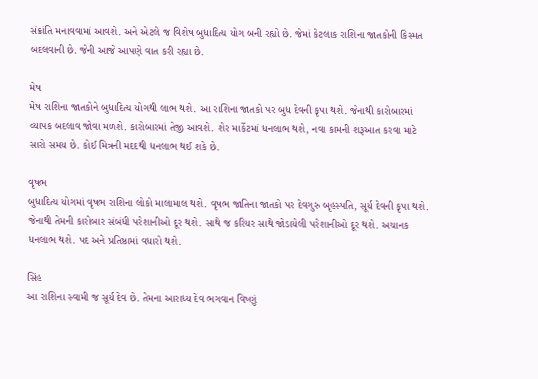સંક્રાંતિ મનાવવામાં આવશે. અને એટલે જ વિશેષ બુધાદિત્ય યોગ બની રહ્યો છે. જેમાં કેટલાક રાશિના જાતકોની કિસ્મત બદલવાની છે. જેની આજે આપણે વાત કરી રહ્યા છે.

મેષ
મેષ રાશિના જાતકોને બુધાદિત્ય યોગથી લાભ થશે. આ રાશિના જાતકો પર બુધ દેવની કૃપા થશે. જેનાથી કારોબારમાં વ્યાપક બદલાવ જોવા મળશે. કારોબારમાં તેજી આવશે. શેર માર્કેટમાં ધનલાભ થશે, નવા કામની શરૂઆત કરવા માટે સારો સમય છે. કોઈ મિત્રની મદદથી ધનલાભ થઈ શકે છે.

વૃષભ
બુધાદિત્ય યોગમાં વૃષભ રાશિના લોકો માલામાલ થશે. વૃષભ જાતિના જાતકો પર દેવગુરુ બૃહસ્પતિ, સૂર્ય દેવની કૃપા થશે. જેનાથી તેમની કારોબાર સંબંધી પરેશાનીઓ દૂર થશે. સાથે જ કરિયર સાથે જોડાયેલી પરેશાનીઓ દૂર થશે. અચાનક ધનલાભ થશે. પદ અને પ્રતિષ્ઠામાં વધારો થશે.

સિંહ
આ રાશિના સ્વામી જ સૂર્ય દેવ છે. તેમના આરાધ્ય દેવ ભગવાન વિષ્ણું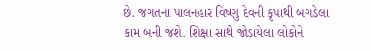છે. જગતના પાલનહાર વિષ્ણુ દેવની કૃપાથી બગડેલા કામ બની જશે. શિક્ષા સાથે જોડાયેલા લોકોને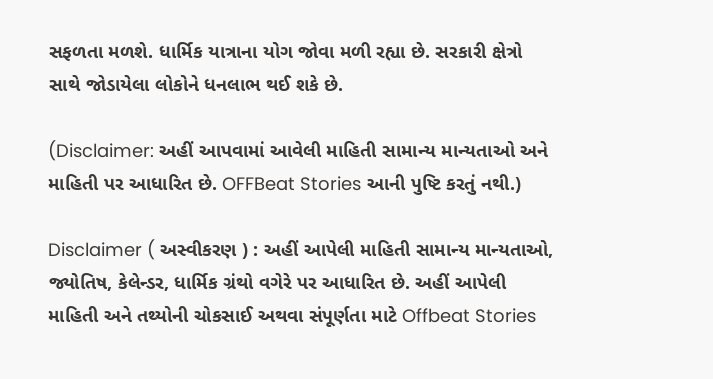સફળતા મળશે. ધાર્મિક યાત્રાના યોગ જોવા મળી રહ્યા છે. સરકારી ક્ષેત્રો સાથે જોડાયેલા લોકોને ધનલાભ થઈ શકે છે.

(Disclaimer: અહીં આપવામાં આવેલી માહિતી સામાન્ય માન્યતાઓ અને માહિતી પર આધારિત છે. OFFBeat Stories આની પુષ્ટિ કરતું નથી.)

Disclaimer ( અસ્વીકરણ ) : અહીં આપેલી માહિતી સામાન્ય માન્યતાઓ, જ્યોતિષ, કેલેન્ડર, ધાર્મિક ગ્રંથો વગેરે પર આધારિત છે. અહીં આપેલી માહિતી અને તથ્યોની ચોકસાઈ અથવા સંપૂર્ણતા માટે Offbeat Stories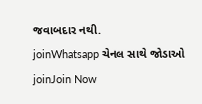જવાબદાર નથી.
joinWhatsapp ચેનલ સાથે જોડાઓ
joinJoin Now